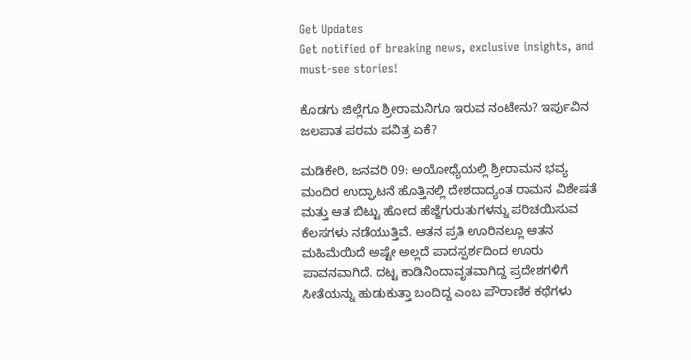Get Updates
Get notified of breaking news, exclusive insights, and must-see stories!

ಕೊಡಗು ಜಿಲ್ಲೆಗೂ ಶ್ರೀರಾಮನಿಗೂ ಇರುವ ನಂಟೇನು? ಇರ್ಪುವಿನ ಜಲಪಾತ ಪರಮ ಪವಿತ್ರ ಏಕೆ?

ಮಡಿಕೇರಿ, ಜನವರಿ 09: ಅಯೋಧ್ಯೆಯಲ್ಲಿ ಶ್ರೀರಾಮನ ಭವ್ಯ ಮಂದಿರ ಉದ್ಘಾಟನೆ ಹೊತ್ತಿನಲ್ಲಿ ದೇಶದಾದ್ಯಂತ ರಾಮನ ವಿಶೇಷತೆ ಮತ್ತು ಆತ ಬಿಟ್ಟು ಹೋದ ಹೆಜ್ಜೆಗುರುತುಗಳನ್ನು ಪರಿಚಯಿಸುವ ಕೆಲಸಗಳು ನಡೆಯುತ್ತಿವೆ. ಆತನ ಪ್ರತಿ ಊರಿನಲ್ಲೂ ಆತನ ಮಹಿಮೆಯಿದೆ ಅಷ್ಟೇ ಅಲ್ಲದೆ ಪಾದಸ್ಪರ್ಶದಿಂದ ಊರು ಪಾವನವಾಗಿದೆ. ದಟ್ಟ ಕಾಡಿನಿಂದಾವೃತವಾಗಿದ್ದ ಪ್ರದೇಶಗಳಿಗೆ ಸೀತೆಯನ್ನು ಹುಡುಕುತ್ತಾ ಬಂದಿದ್ದ ಎಂಬ ಪೌರಾಣಿಕ ಕಥೆಗಳು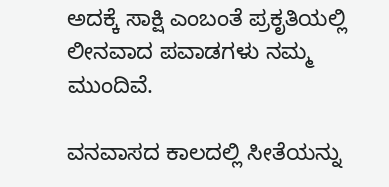ಅದಕ್ಕೆ ಸಾಕ್ಷಿ ಎಂಬಂತೆ ಪ್ರಕೃತಿಯಲ್ಲಿ ಲೀನವಾದ ಪವಾಡಗಳು ನಮ್ಮ ಮುಂದಿವೆ.

ವನವಾಸದ ಕಾಲದಲ್ಲಿ ಸೀತೆಯನ್ನು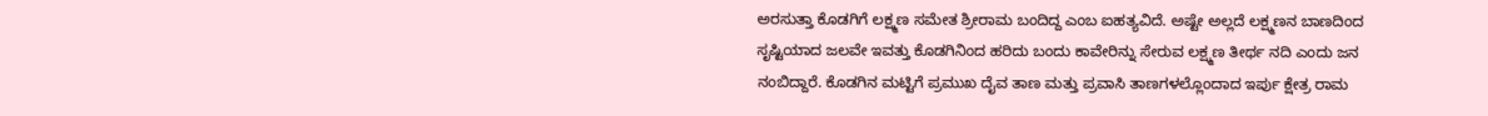ಅರಸುತ್ತಾ ಕೊಡಗಿಗೆ ಲಕ್ಷ್ಮಣ ಸಮೇತ ಶ್ರೀರಾಮ ಬಂದಿದ್ದ ಎಂಬ ಐಹತ್ಯವಿದೆ. ಅಷ್ಟೇ ಅಲ್ಲದೆ ಲಕ್ಷ್ಮಣನ ಬಾಣದಿಂದ ಸೃಷ್ಟಿಯಾದ ಜಲವೇ ಇವತ್ತು ಕೊಡಗಿನಿಂದ ಹರಿದು ಬಂದು ಕಾವೇರಿನ್ನು ಸೇರುವ ಲಕ್ಷ್ಮಣ ತೀರ್ಥ ನದಿ ಎಂದು ಜನ ನಂಬಿದ್ದಾರೆ. ಕೊಡಗಿನ ಮಟ್ಟಿಗೆ ಪ್ರಮುಖ ದೈವ ತಾಣ ಮತ್ತು ಪ್ರವಾಸಿ ತಾಣಗಳಲ್ಲೊಂದಾದ ಇರ್ಪು ಕ್ಷೇತ್ರ ರಾಮ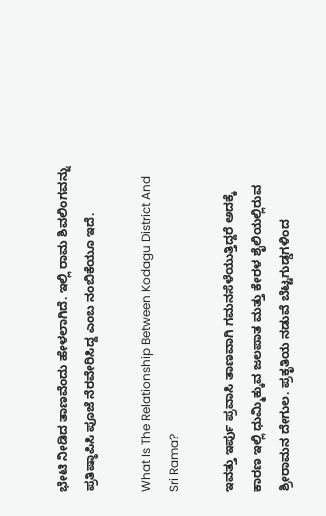ಭೇಟಿ ನೀಡಿದ ತಾಣವೆಂದು ಹೇಳಲಾಗಿದೆ. ಇಲ್ಲಿ ರಾಮ ಶಿವಲಿಂಗವನ್ನು ಪ್ರತಿಷ್ಠಾಪಿಸಿ ಪೂಜೆ ನೆರವೇರಿಸಿದ್ದ ಎಂಬ ನಂಬಿಕೆಯೂ ಇದೆ.

What Is The Relationship Between Kodagu District And Sri Rama?

ಇವತ್ತು ಇರ್ಪು ಪ್ರವಾಸಿ ತಾಣವಾಗಿ ಗಮನಸೆಳೆಯುತ್ತಿದ್ದರೆ ಅದಕ್ಕೆ ಕಾರಣ ಇಲ್ಲಿ ಧುಮ್ಮಿಕ್ಕುವ ಜಲಪಾತ ಮತ್ತು ಕೇರಳ ಶೈಲಿಯಲ್ಲಿರುವ ಶ್ರೀರಾಮನ ದೇಗುಲ. ಪ್ರಕೃತಿಯ ನಡುವೆ ಬೆಟ್ಟಗುಡ್ಡಗಳಿಂದ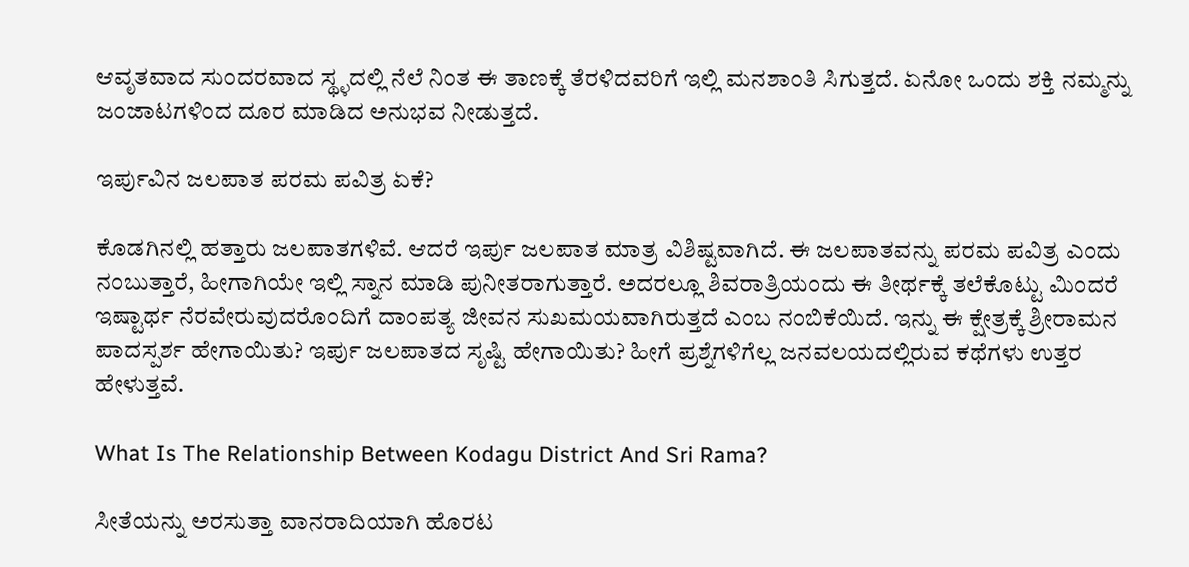ಆವೃತವಾದ ಸುಂದರವಾದ ಸ್ಥ್ಳದಲ್ಲಿ ನೆಲೆ ನಿಂತ ಈ ತಾಣಕ್ಕೆ ತೆರಳಿದವರಿಗೆ ಇಲ್ಲಿ ಮನಶಾಂತಿ ಸಿಗುತ್ತದೆ. ಏನೋ ಒಂದು ಶಕ್ತಿ ನಮ್ಮನ್ನು ಜಂಜಾಟಗಳಿಂದ ದೂರ ಮಾಡಿದ ಅನುಭವ ನೀಡುತ್ತದೆ.

ಇರ್ಪುವಿನ ಜಲಪಾತ ಪರಮ ಪವಿತ್ರ ಏಕೆ?

ಕೊಡಗಿನಲ್ಲಿ ಹತ್ತಾರು ಜಲಪಾತಗಳಿವೆ. ಆದರೆ ಇರ್ಪು ಜಲಪಾತ ಮಾತ್ರ ವಿಶಿಷ್ಟವಾಗಿದೆ. ಈ ಜಲಪಾತವನ್ನು ಪರಮ ಪವಿತ್ರ ಎಂದು ನಂಬುತ್ತಾರೆ, ಹೀಗಾಗಿಯೇ ಇಲ್ಲಿ ಸ್ನಾನ ಮಾಡಿ ಪುನೀತರಾಗುತ್ತಾರೆ. ಅದರಲ್ಲೂ ಶಿವರಾತ್ರಿಯಂದು ಈ ತೀರ್ಥಕ್ಕೆ ತಲೆಕೊಟ್ಟು ಮಿಂದರೆ ಇಷ್ಟಾರ್ಥ ನೆರವೇರುವುದರೊಂದಿಗೆ ದಾಂಪತ್ಯ ಜೀವನ ಸುಖಮಯವಾಗಿರುತ್ತದೆ ಎಂಬ ನಂಬಿಕೆಯಿದೆ. ಇನ್ನು ಈ ಕ್ಷೇತ್ರಕ್ಕೆ ಶ್ರೀರಾಮನ ಪಾದಸ್ಪರ್ಶ ಹೇಗಾಯಿತು? ಇರ್ಪು ಜಲಪಾತದ ಸೃಷ್ಟಿ ಹೇಗಾಯಿತು? ಹೀಗೆ ಪ್ರಶ್ನೆಗಳಿಗೆಲ್ಲ ಜನವಲಯದಲ್ಲಿರುವ ಕಥೆಗಳು ಉತ್ತರ ಹೇಳುತ್ತವೆ.

What Is The Relationship Between Kodagu District And Sri Rama?

ಸೀತೆಯನ್ನು ಅರಸುತ್ತಾ ವಾನರಾದಿಯಾಗಿ ಹೊರಟ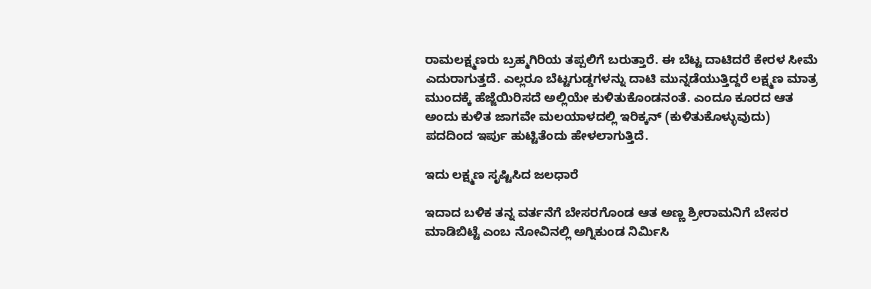ರಾಮಲಕ್ಷ್ಮಣರು ಬ್ರಹ್ಮಗಿರಿಯ ತಪ್ಪಲಿಗೆ ಬರುತ್ತಾರೆ. ಈ ಬೆಟ್ಟ ದಾಟಿದರೆ ಕೇರಳ ಸೀಮೆ ಎದುರಾಗುತ್ತದೆ. ಎಲ್ಲರೂ ಬೆಟ್ಟಗುಡ್ಡಗಳನ್ನು ದಾಟಿ ಮುನ್ನಡೆಯುತ್ತಿದ್ದರೆ ಲಕ್ಷ್ಮಣ ಮಾತ್ರ ಮುಂದಕ್ಕೆ ಹೆಜ್ಜೆಯಿರಿಸದೆ ಅಲ್ಲಿಯೇ ಕುಳಿತುಕೊಂಡನಂತೆ. ಎಂದೂ ಕೂರದ ಆತ ಅಂದು ಕುಳಿತ ಜಾಗವೇ ಮಲಯಾಳದಲ್ಲಿ ಇರಿಕ್ಕನ್ (ಕುಳಿತುಕೊಳ್ಳುವುದು) ಪದದಿಂದ ಇರ್ಪು ಹುಟ್ಟಿತೆಂದು ಹೇಳಲಾಗುತ್ತಿದೆ.

ಇದು ಲಕ್ಷ್ಮಣ ಸೃಷ್ಟಿಸಿದ ಜಲಧಾರೆ

ಇದಾದ ಬಳಿಕ ತನ್ನ ವರ್ತನೆಗೆ ಬೇಸರಗೊಂಡ ಆತ ಅಣ್ಣ ಶ್ರೀರಾಮನಿಗೆ ಬೇಸರ ಮಾಡಿಬಿಟ್ಟೆ ಎಂಬ ನೋವಿನಲ್ಲಿ ಅಗ್ನಿಕುಂಡ ನಿರ್ಮಿಸಿ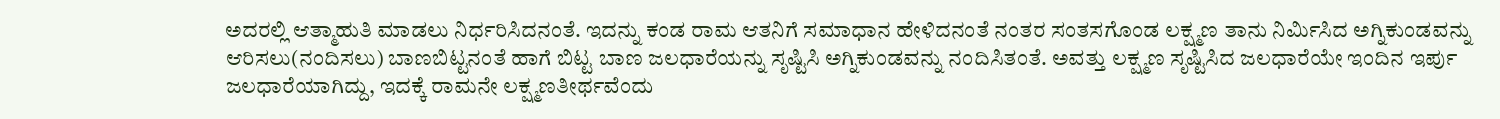ಅದರಲ್ಲಿ ಆತ್ಮಾಹುತಿ ಮಾಡಲು ನಿರ್ಧರಿಸಿದನಂತೆ. ಇದನ್ನು ಕಂಡ ರಾಮ ಆತನಿಗೆ ಸಮಾಧಾನ ಹೇಳಿದನಂತೆ ನಂತರ ಸಂತಸಗೊಂಡ ಲಕ್ಷ್ಮಣ ತಾನು ನಿರ್ಮಿಸಿದ ಅಗ್ನಿಕುಂಡವನ್ನು ಆರಿಸಲು(ನಂದಿಸಲು) ಬಾಣಬಿಟ್ಟನಂತೆ ಹಾಗೆ ಬಿಟ್ಟ ಬಾಣ ಜಲಧಾರೆಯನ್ನು ಸೃಷ್ಟಿಸಿ ಅಗ್ನಿಕುಂಡವನ್ನು ನಂದಿಸಿತಂತೆ. ಅವತ್ತು ಲಕ್ಷ್ಮಣ ಸೃಷ್ಟಿಸಿದ ಜಲಧಾರೆಯೇ ಇಂದಿನ ಇರ್ಪು ಜಲಧಾರೆಯಾಗಿದ್ದು, ಇದಕ್ಕೆ ರಾಮನೇ ಲಕ್ಷ್ಮಣತೀರ್ಥವೆಂದು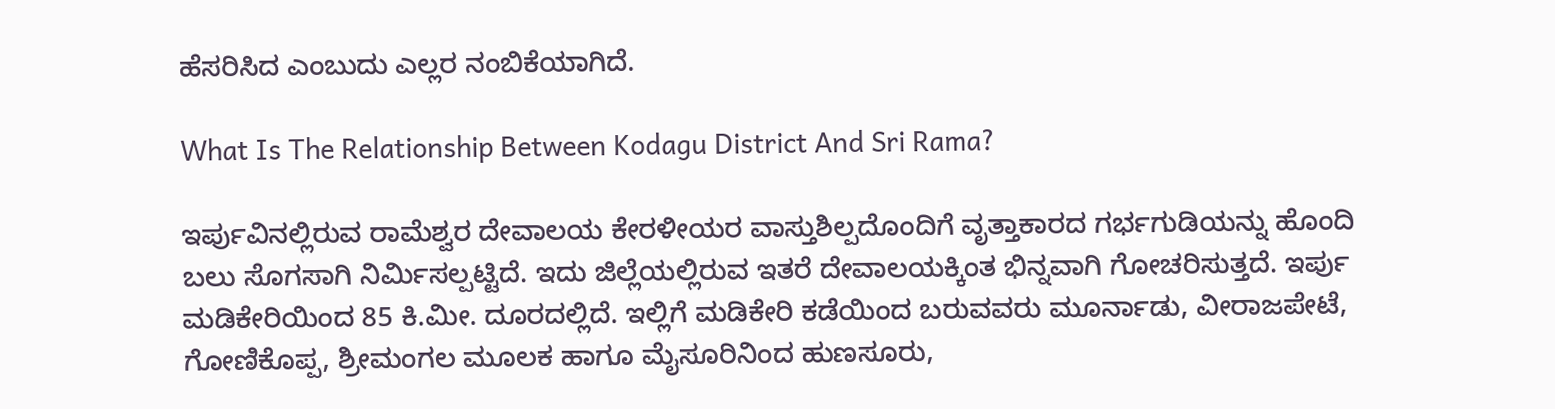ಹೆಸರಿಸಿದ ಎಂಬುದು ಎಲ್ಲರ ನಂಬಿಕೆಯಾಗಿದೆ.

What Is The Relationship Between Kodagu District And Sri Rama?

ಇರ್ಪುವಿನಲ್ಲಿರುವ ರಾಮೆಶ್ವರ ದೇವಾಲಯ ಕೇರಳೀಯರ ವಾಸ್ತುಶಿಲ್ಪದೊಂದಿಗೆ ವೃತ್ತಾಕಾರದ ಗರ್ಭಗುಡಿಯನ್ನು ಹೊಂದಿ ಬಲು ಸೊಗಸಾಗಿ ನಿರ್ಮಿಸಲ್ಪಟ್ಟಿದೆ. ಇದು ಜಿಲ್ಲೆಯಲ್ಲಿರುವ ಇತರೆ ದೇವಾಲಯಕ್ಕಿಂತ ಭಿನ್ನವಾಗಿ ಗೋಚರಿಸುತ್ತದೆ. ಇರ್ಪು ಮಡಿಕೇರಿಯಿಂದ 85 ಕಿ.ಮೀ. ದೂರದಲ್ಲಿದೆ. ಇಲ್ಲಿಗೆ ಮಡಿಕೇರಿ ಕಡೆಯಿಂದ ಬರುವವರು ಮೂರ್ನಾಡು, ವೀರಾಜಪೇಟೆ, ಗೋಣಿಕೊಪ್ಪ, ಶ್ರೀಮಂಗಲ ಮೂಲಕ ಹಾಗೂ ಮೈಸೂರಿನಿಂದ ಹುಣಸೂರು,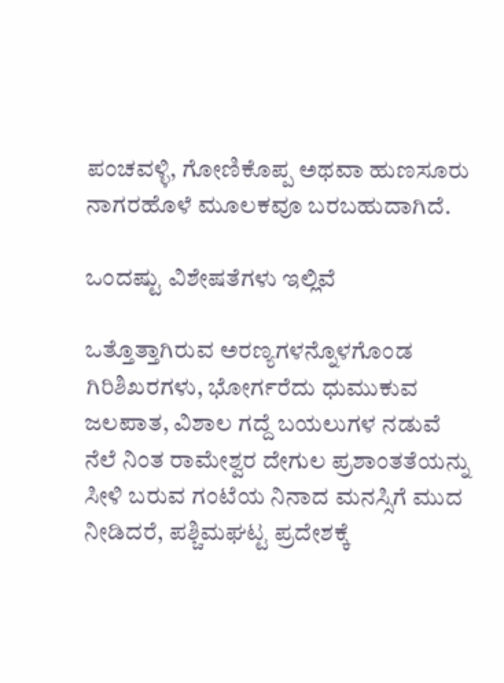ಪಂಚವಳ್ಳಿ, ಗೋಣಿಕೊಪ್ಪ ಅಥವಾ ಹುಣಸೂರು ನಾಗರಹೊಳೆ ಮೂಲಕವೂ ಬರಬಹುದಾಗಿದೆ.

ಒಂದಷ್ಟು ವಿಶೇಷತೆಗಳು ಇಲ್ಲಿವೆ

ಒತ್ತೊತ್ತಾಗಿರುವ ಅರಣ್ಯಗಳನ್ನೊಳಗೊಂಡ ಗಿರಿಶಿಖರಗಳು, ಭೋರ್ಗರೆದು ಧುಮುಕುವ ಜಲಪಾತ, ವಿಶಾಲ ಗದ್ದೆ ಬಯಲುಗಳ ನಡುವೆ ನೆಲೆ ನಿಂತ ರಾಮೇಶ್ವರ ದೇಗುಲ ಪ್ರಶಾಂತತೆಯನ್ನು ಸೀಳಿ ಬರುವ ಗಂಟೆಯ ನಿನಾದ ಮನಸ್ಸಿಗೆ ಮುದ ನೀಡಿದರೆ, ಪಶ್ಚಿಮಘಟ್ಟ ಪ್ರದೇಶಕ್ಕೆ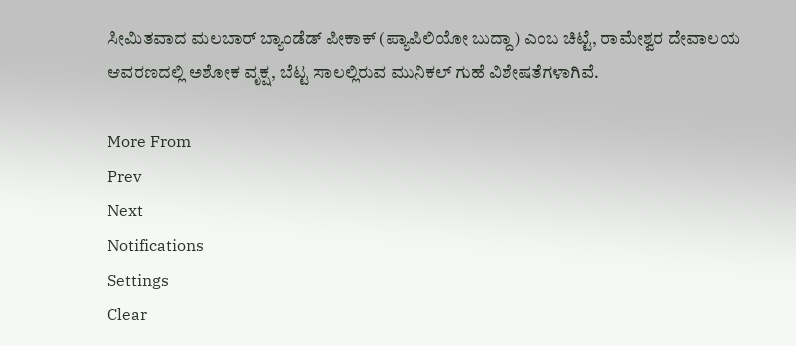ಸೀಮಿತವಾದ ಮಲಬಾರ್ ಬ್ಯಾಂಡೆಡ್ ಪೀಕಾಕ್ (ಪ್ಯಾಪಿಲಿಯೋ ಬುದ್ದಾ) ಎಂಬ ಚಿಟ್ಟೆ, ರಾಮೇಶ್ವರ ದೇವಾಲಯ ಆವರಣದಲ್ಲಿ ಅಶೋಕ ವೃಕ್ಷ, ಬೆಟ್ಟ ಸಾಲಲ್ಲಿರುವ ಮುನಿಕಲ್ ಗುಹೆ ವಿಶೇಷತೆಗಳಾಗಿವೆ.

More From
Prev
Next
Notifications
Settings
Clear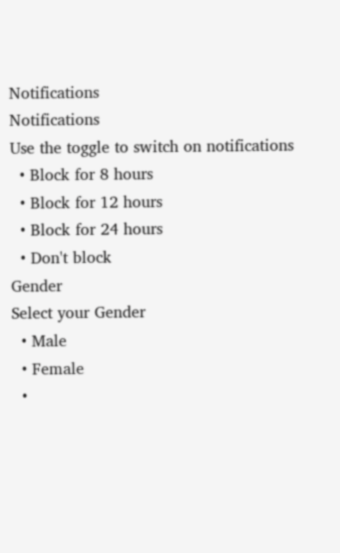Notifications
Notifications
Use the toggle to switch on notifications
  • Block for 8 hours
  • Block for 12 hours
  • Block for 24 hours
  • Don't block
Gender
Select your Gender
  • Male
  • Female
  •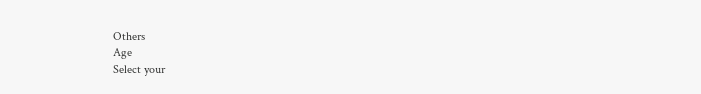Others
Age
Select your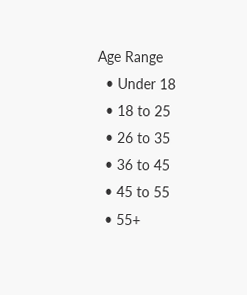Age Range
  • Under 18
  • 18 to 25
  • 26 to 35
  • 36 to 45
  • 45 to 55
  • 55+